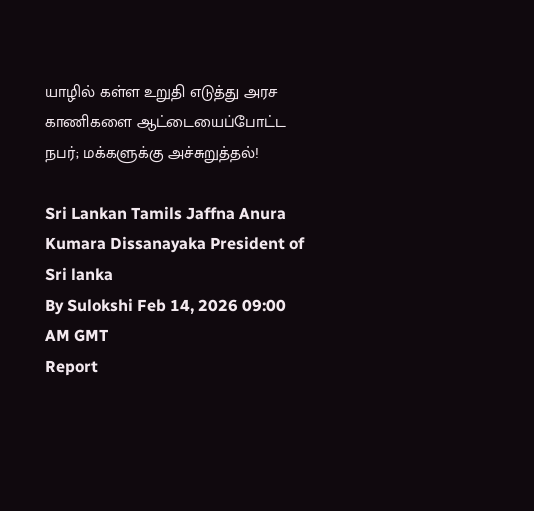யாழில் கள்ள உறுதி எடுத்து அரச காணிகளை ஆட்டையைப்போட்ட நபர்; மக்களுக்கு அச்சுறுத்தல்!

Sri Lankan Tamils Jaffna Anura Kumara Dissanayaka President of Sri lanka
By Sulokshi Feb 14, 2026 09:00 AM GMT
Report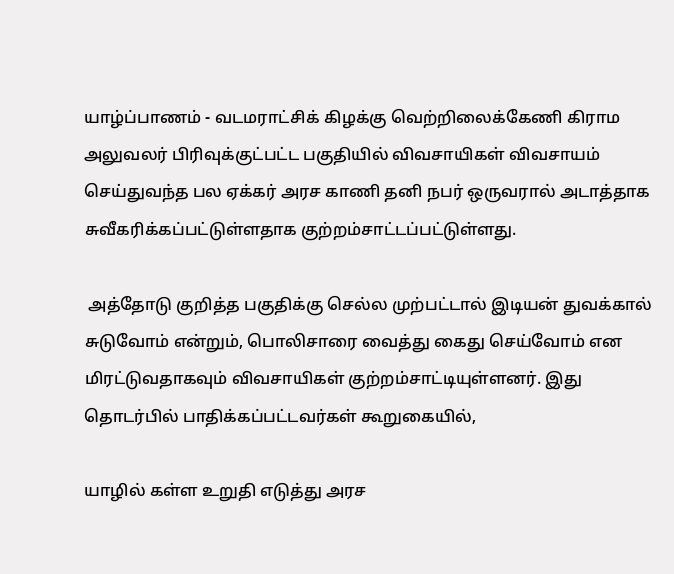யாழ்ப்பாணம் - வடமராட்சிக் கிழக்கு வெற்றிலைக்கேணி கிராம அலுவலர் பிரிவுக்குட்பட்ட பகுதியில் விவசாயிகள் விவசாயம் செய்துவந்த பல ஏக்கர் அரச காணி தனி நபர் ஒருவரால் அடாத்தாக சுவீகரிக்கப்பட்டுள்ளதாக குற்றம்சாட்டப்பட்டுள்ளது.

 அத்தோடு குறித்த பகுதிக்கு செல்ல முற்பட்டால் இடியன் துவக்கால் சுடுவோம் என்றும், பொலிசாரை வைத்து கைது செய்வோம் என மிரட்டுவதாகவும் விவசாயிகள் குற்றம்சாட்டியுள்ளனர். இது தொடர்பில் பாதிக்கப்பட்டவர்கள் கூறுகையில்,

யாழில் கள்ள உறுதி எடுத்து அரச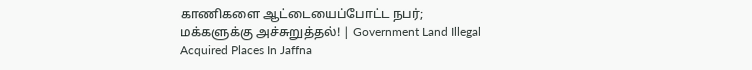காணிகளை ஆட்டையைப்போட்ட நபர்; மக்களுக்கு அச்சுறுத்தல்! | Government Land Illegal Acquired Places In Jaffna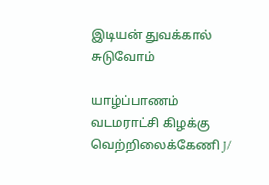இடியன் துவக்கால் சுடுவோம்

யாழ்ப்பாணம் வடமராட்சி கிழக்கு வெற்றிலைக்கேணி J/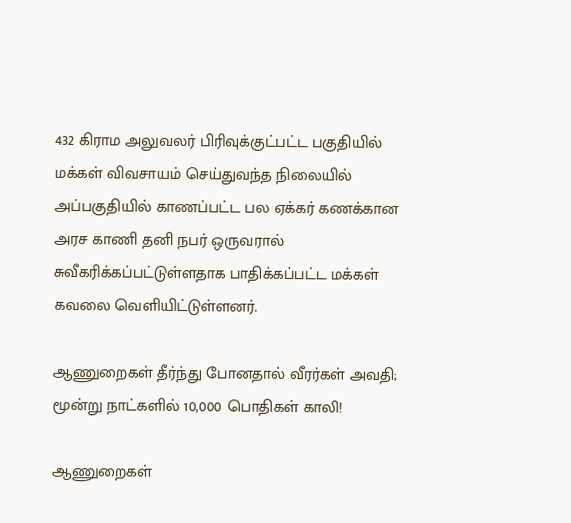432 கிராம அலுவலர் பிரிவுக்குட்பட்ட பகுதியில் மக்கள் விவசாயம் செய்துவந்த நிலையில் அப்பகுதியில் காணப்பட்ட பல ஏக்கர் கணக்கான அரச காணி தனி நபர் ஒருவரால் சுவீகரிக்கப்பட்டுள்ளதாக பாதிக்கப்பட்ட மக்கள் கவலை வெளியிட்டுள்ளனர்.

ஆணுறைகள் தீர்ந்து போனதால் வீரர்கள் அவதி; மூன்று நாட்களில் 10,000 பொதிகள் காலி!

ஆணுறைகள்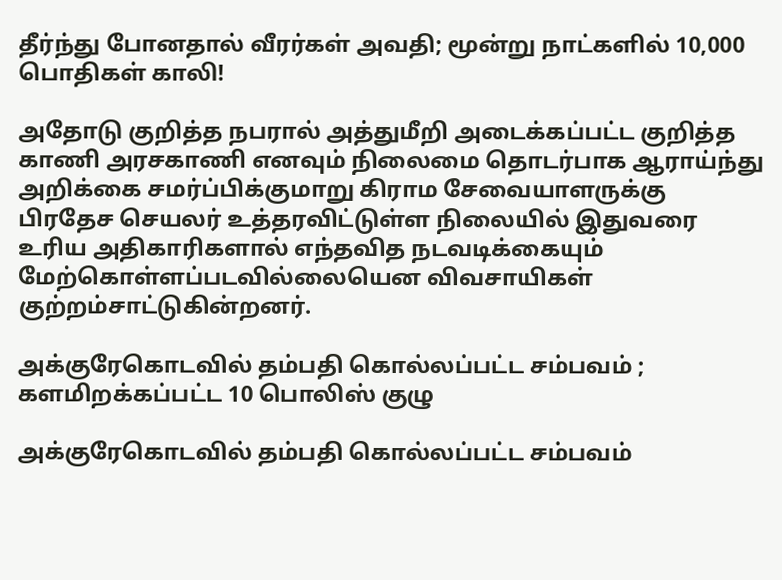தீர்ந்து போனதால் வீரர்கள் அவதி; மூன்று நாட்களில் 10,000 பொதிகள் காலி!

அதோடு குறித்த நபரால் அத்துமீறி அடைக்கப்பட்ட குறித்த காணி அரசகாணி எனவும் நிலைமை தொடர்பாக ஆராய்ந்து அறிக்கை சமர்ப்பிக்குமாறு கிராம சேவையாளருக்கு பிரதேச செயலர் உத்தரவிட்டுள்ள நிலையில் இதுவரை உரிய அதிகாரிகளால் எந்தவித நடவடிக்கையும் மேற்கொள்ளப்படவில்லையென விவசாயிகள் குற்றம்சாட்டுகின்றனர்.

அக்குரேகொடவில் தம்பதி கொல்லப்பட்ட சம்பவம் ; களமிறக்கப்பட்ட 10 பொலிஸ் குழு

அக்குரேகொடவில் தம்பதி கொல்லப்பட்ட சம்பவம்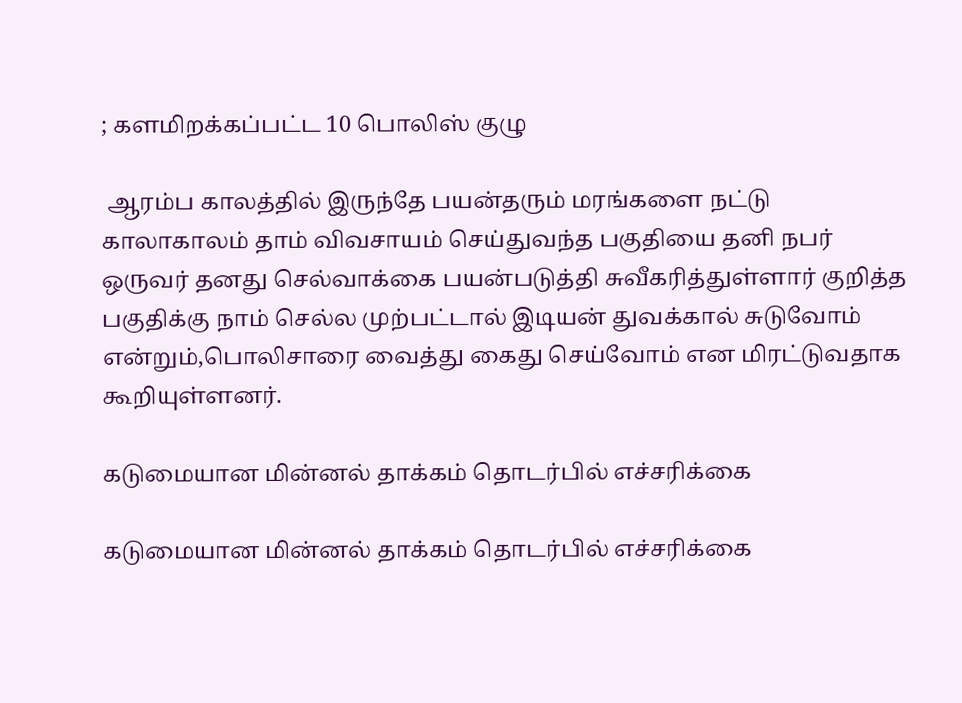; களமிறக்கப்பட்ட 10 பொலிஸ் குழு

 ஆரம்ப காலத்தில் இருந்தே பயன்தரும் மரங்களை நட்டு காலாகாலம் தாம் விவசாயம் செய்துவந்த பகுதியை தனி நபர் ஒருவர் தனது செல்வாக்கை பயன்படுத்தி சுவீகரித்துள்ளார் குறித்த பகுதிக்கு நாம் செல்ல முற்பட்டால் இடியன் துவக்கால் சுடுவோம் என்றும்,பொலிசாரை வைத்து கைது செய்வோம் என மிரட்டுவதாக கூறியுள்ளனர்.

கடுமையான மின்னல் தாக்கம் தொடர்பில் எச்சரிக்கை

கடுமையான மின்னல் தாக்கம் தொடர்பில் எச்சரிக்கை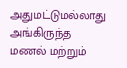அதுமட்டுமல்லாது அங்கிருந்த மணல் மற்றும்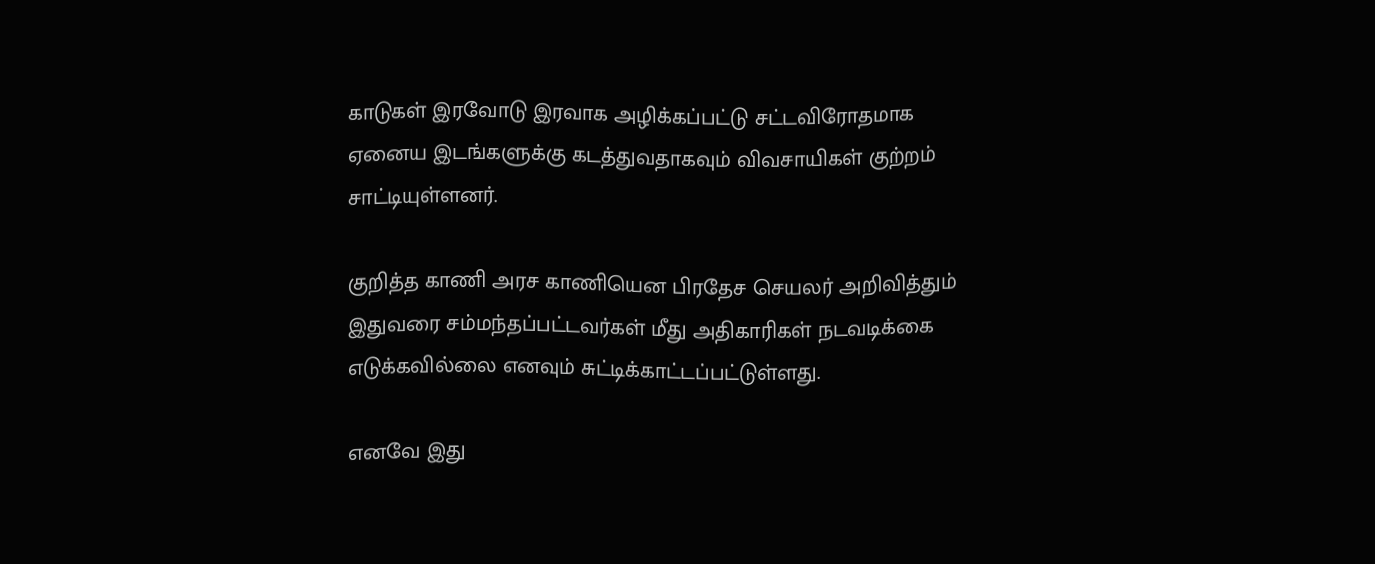காடுகள் இரவோடு இரவாக அழிக்கப்பட்டு சட்டவிரோதமாக ஏனைய இடங்களுக்கு கடத்துவதாகவும் விவசாயிகள் குற்றம் சாட்டியுள்ளனர்.

குறித்த காணி அரச காணியென பிரதேச செயலர் அறிவித்தும் இதுவரை சம்மந்தப்பட்டவர்கள் மீது அதிகாரிகள் நடவடிக்கை எடுக்கவில்லை எனவும் சுட்டிக்காட்டப்பட்டுள்ளது.

எனவே இது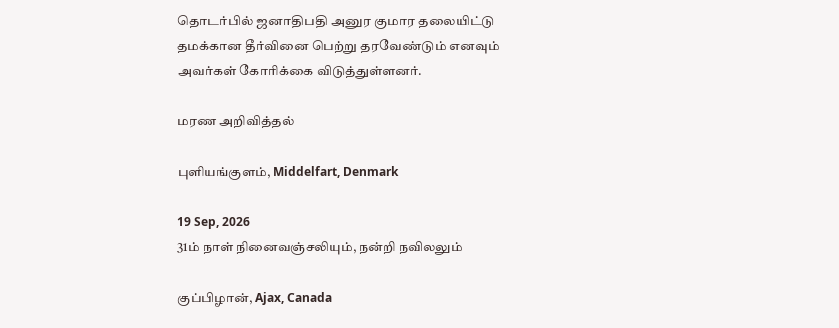தொடர்பில் ஜனாதிபதி அனுர குமார தலையிட்டு தமக்கான தீர்வினை பெற்று தரவேண்டும் எனவும் அவர்கள் கோரிக்கை விடுத்துள்ளனர்.

மரண அறிவித்தல்

புளியங்குளம், Middelfart, Denmark

19 Sep, 2026
31ம் நாள் நினைவஞ்சலியும், நன்றி நவிலலும்

குப்பிழான், Ajax, Canada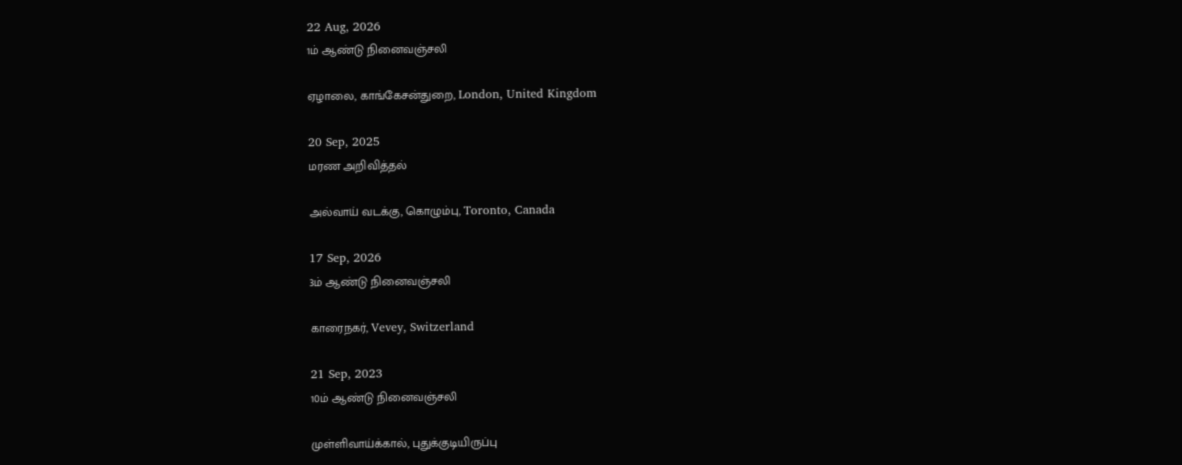22 Aug, 2026
1ம் ஆண்டு நினைவஞ்சலி

ஏழாலை, காங்கேசன்துறை, London, United Kingdom

20 Sep, 2025
மரண அறிவித்தல்

அல்வாய் வடக்கு, கொழும்பு, Toronto, Canada

17 Sep, 2026
3ம் ஆண்டு நினைவஞ்சலி

காரைநகர், Vevey, Switzerland

21 Sep, 2023
10ம் ஆண்டு நினைவஞ்சலி

முள்ளிவாய்க்கால், புதுக்குடியிருப்பு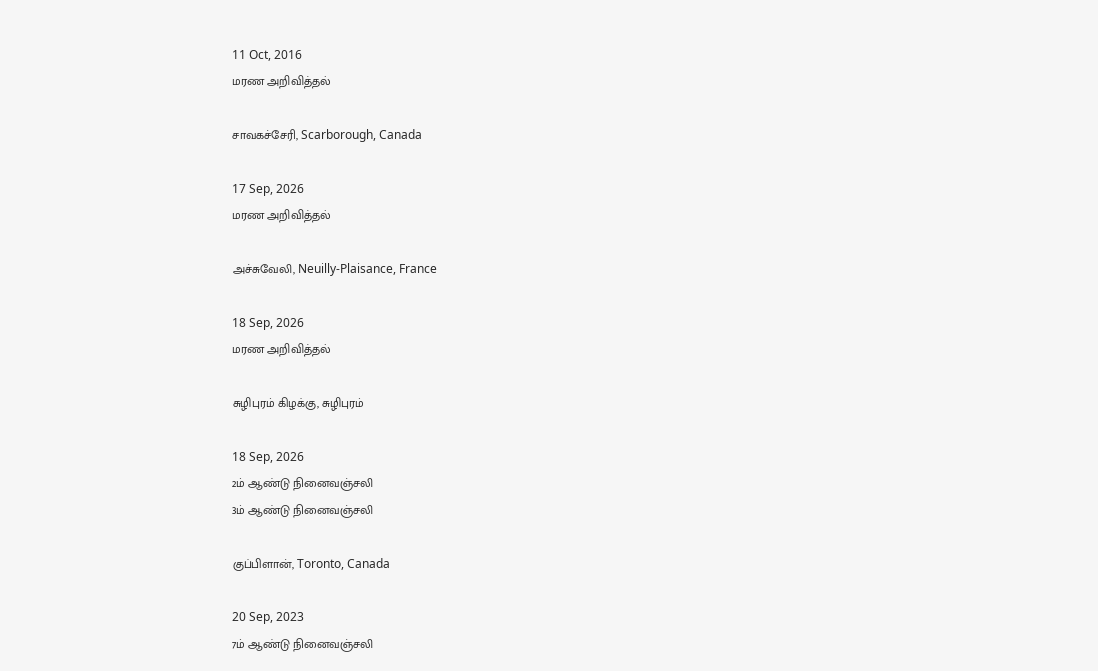11 Oct, 2016
மரண அறிவித்தல்

சாவகச்சேரி, Scarborough, Canada

17 Sep, 2026
மரண அறிவித்தல்

அச்சுவேலி, Neuilly-Plaisance, France

18 Sep, 2026
மரண அறிவித்தல்

சுழிபுரம் கிழக்கு, சுழிபுரம்

18 Sep, 2026
2ம் ஆண்டு நினைவஞ்சலி
3ம் ஆண்டு நினைவஞ்சலி

குப்பிளான், Toronto, Canada

20 Sep, 2023
7ம் ஆண்டு நினைவஞ்சலி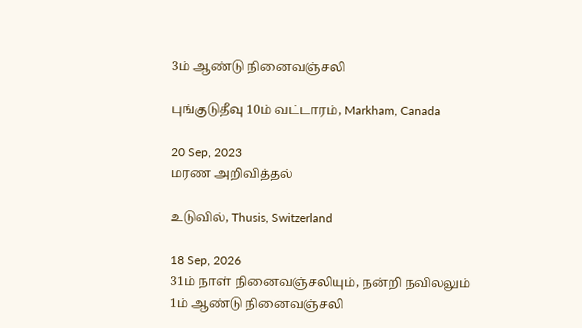3ம் ஆண்டு நினைவஞ்சலி

புங்குடுதீவு 10ம் வட்டாரம், Markham, Canada

20 Sep, 2023
மரண அறிவித்தல்

உடுவில், Thusis, Switzerland

18 Sep, 2026
31ம் நாள் நினைவஞ்சலியும், நன்றி நவிலலும்
1ம் ஆண்டு நினைவஞ்சலி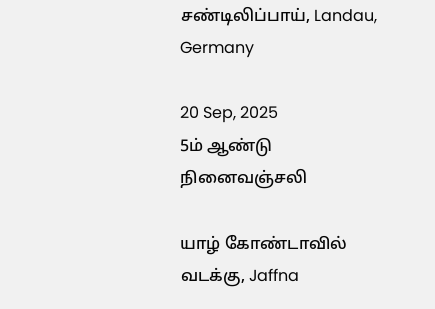சண்டிலிப்பாய், Landau, Germany

20 Sep, 2025
5ம் ஆண்டு நினைவஞ்சலி

யாழ் கோண்டாவில் வடக்கு, Jaffna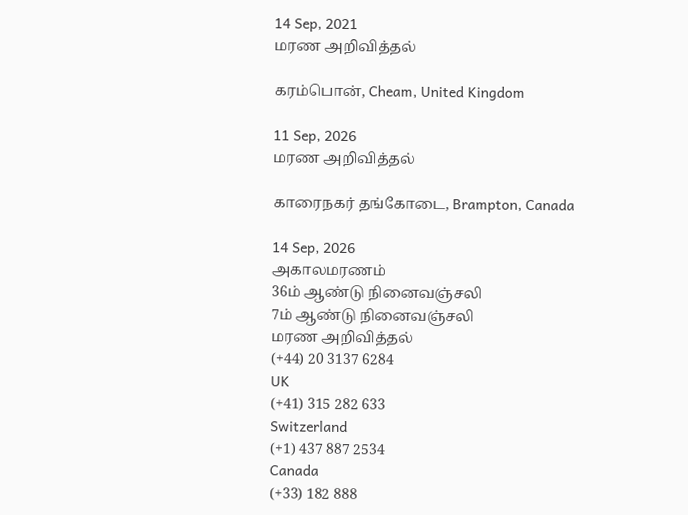14 Sep, 2021
மரண அறிவித்தல்

கரம்பொன், Cheam, United Kingdom

11 Sep, 2026
மரண அறிவித்தல்

காரைநகர் தங்கோடை, Brampton, Canada

14 Sep, 2026
அகாலமரணம்
36ம் ஆண்டு நினைவஞ்சலி
7ம் ஆண்டு நினைவஞ்சலி
மரண அறிவித்தல்
(+44) 20 3137 6284
UK
(+41) 315 282 633
Switzerland
(+1) 437 887 2534
Canada
(+33) 182 888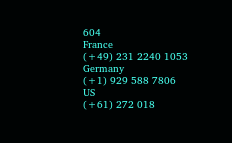604
France
(+49) 231 2240 1053
Germany
(+1) 929 588 7806
US
(+61) 272 018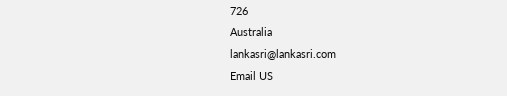726
Australia
lankasri@lankasri.com
Email US